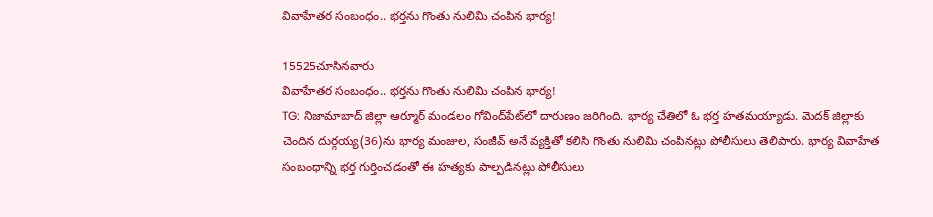వివాహేతర సంబంధం.. భర్తను గొంతు నులిమి చంపిన భార్య!

15525చూసినవారు
వివాహేతర సంబంధం.. భర్తను గొంతు నులిమి చంపిన భార్య!
TG: నిజామాబాద్ జిల్లా ఆర్మూర్ మండలం గోవింద్‌పేట్‌లో దారుణం జరిగింది. భార్య చేతిలో ఓ భర్త హతమయ్యాడు. మెదక్ జిల్లాకు చెందిన దుర్గయ్య(36)ను భార్య మంజుల, సంజీవ్‌ అనే వ్యక్తితో కలిసి గొంతు నులిమి చంపినట్లు పోలీసులు తెలిపారు. భార్య వివాహేత సంబంధాన్ని భర్త గుర్తించడంతో ఈ హత్యకు పాల్పడినట్లు పోలీసులు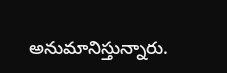అనుమానిస్తున్నారు.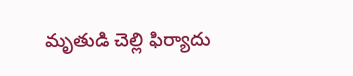మృతుడి చెల్లి ఫిర్యాదు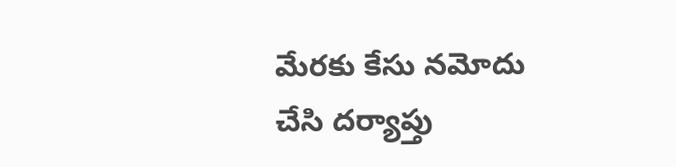మేరకు కేసు నమోదు చేసి దర్యాప్తు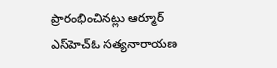ప్రారంభించినట్లు ఆర్మూర్ ఎస్‌హెచ్‌ఓ సత్యనారాయణ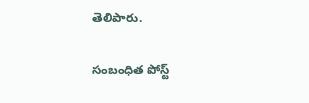తెలిపారు.

సంబంధిత పోస్ట్